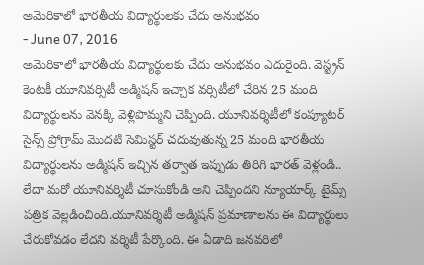అమెరికాలో భారతీయ విద్యార్థులకు చేదు అనుభవం
- June 07, 2016
అమెరికాలో భారతీయ విద్యార్థులకు చేదు అనుభవం ఎదురైంది. వెస్ట్రన్ కెంటకీ యూనివర్సిటీ అడ్మిషన్ ఇచ్చాక వర్సిటీలో చేరిన 25 మంది విద్యార్థులను వెనక్కి వెళ్లిపొమ్మని చెప్పింది. యూనివర్శిటీలో కంప్యూటర్ సైన్స్ ప్రోగ్రామ్ మొదటి సెమిస్టర్ చదువుతున్న 25 మంది భారతీయ విద్యార్థులను అడ్మిషన్ ఇచ్చిన తర్వాత ఇప్పుడు తిరిగి భారత్ వెళ్లండి.. లేదా మరో యూనివర్శిటీ చూసుకోండి అని చెప్పిందని న్యూయార్క్ టైమ్స్ పత్రిక వెల్లడించింది.యూనివర్శిటీ అడ్మిషన్ ప్రమాణాలను ఈ విద్యార్థులు చేరుకోవడం లేదని వర్శిటీ పేర్కొంది. ఈ ఏడాది జనవరిలో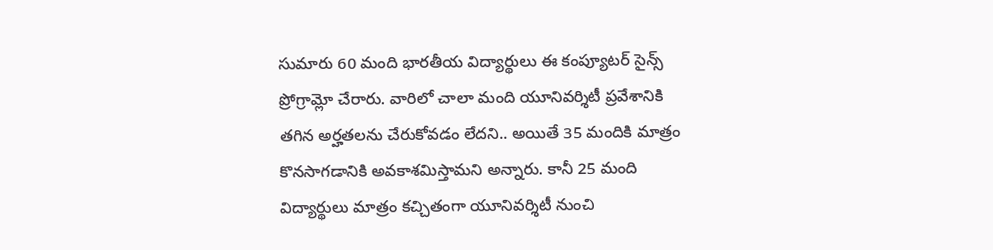సుమారు 60 మంది భారతీయ విద్యార్థులు ఈ కంప్యూటర్ సైన్స్ ప్రోగ్రామ్లో చేరారు. వారిలో చాలా మంది యూనివర్శిటీ ప్రవేశానికి తగిన అర్హతలను చేరుకోవడం లేదని.. అయితే 35 మందికి మాత్రం కొనసాగడానికి అవకాశమిస్తామని అన్నారు. కానీ 25 మంది విద్యార్థులు మాత్రం కచ్చితంగా యూనివర్శిటీ నుంచి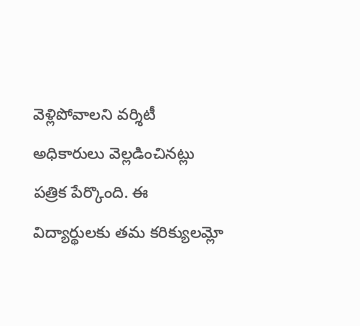వెళ్లిపోవాలని వర్శిటీ అధికారులు వెల్లడించినట్లు పత్రిక పేర్కొంది. ఈ విద్యార్థులకు తమ కరిక్యులమ్లో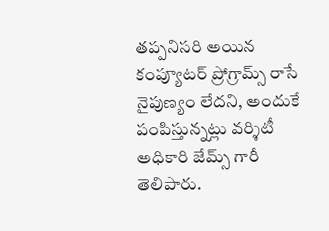తప్పనిసరి అయిన కంప్యూటర్ ప్రోగ్రామ్స్ రాసే నైపుణ్యం లేదని, అందుకే పంపిస్తున్నట్లు వర్శిటీ అధికారి జేమ్స్ గారీ తెలిపారు.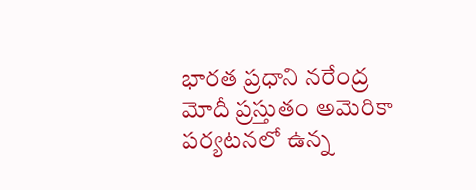భారత ప్రధాని నరేంద్ర మోదీ ప్రస్తుతం అమెరికా పర్యటనలో ఉన్న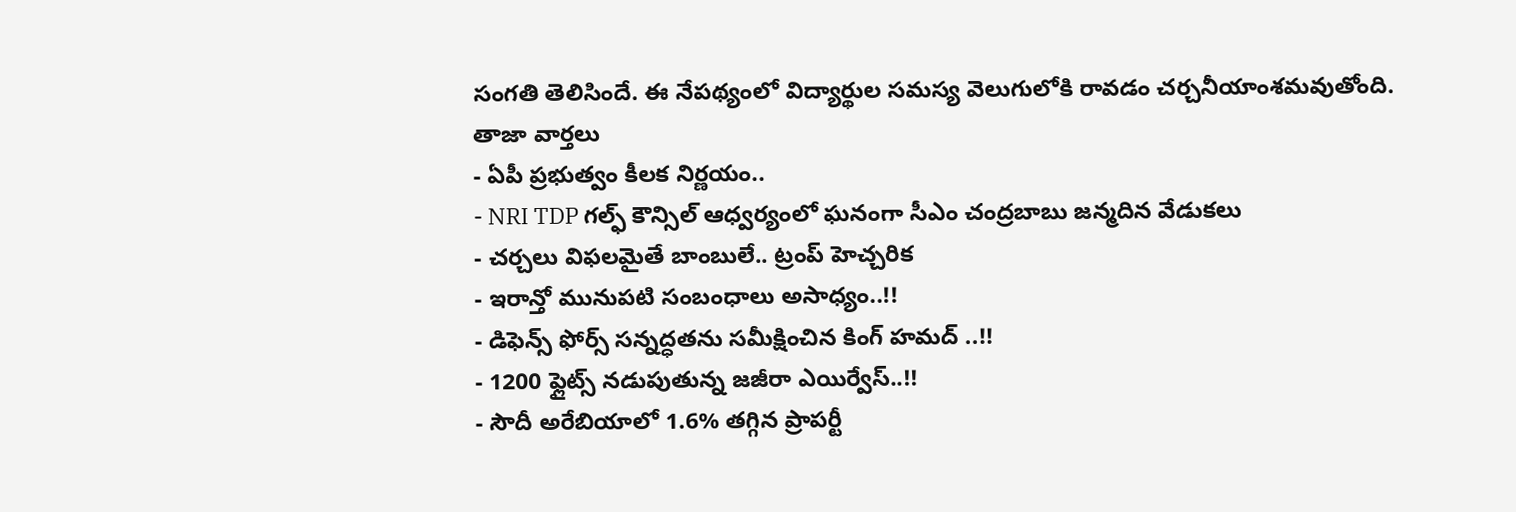సంగతి తెలిసిందే. ఈ నేపథ్యంలో విద్యార్థుల సమస్య వెలుగులోకి రావడం చర్చనీయాంశమవుతోంది.
తాజా వార్తలు
- ఏపీ ప్రభుత్వం కీలక నిర్ణయం..
- NRI TDP గల్ఫ్ కౌన్సిల్ ఆధ్వర్యంలో ఘనంగా సీఎం చంద్రబాబు జన్మదిన వేడుకలు
- చర్చలు విఫలమైతే బాంబులే.. ట్రంప్ హెచ్చరిక
- ఇరాన్తో మునుపటి సంబంధాలు అసాధ్యం..!!
- డిఫెన్స్ ఫోర్స్ సన్నద్ధతను సమీక్షించిన కింగ్ హమద్ ..!!
- 1200 ఫ్లైట్స్ నడుపుతున్న జజీరా ఎయిర్వేస్..!!
- సౌదీ అరేబియాలో 1.6% తగ్గిన ప్రాపర్టీ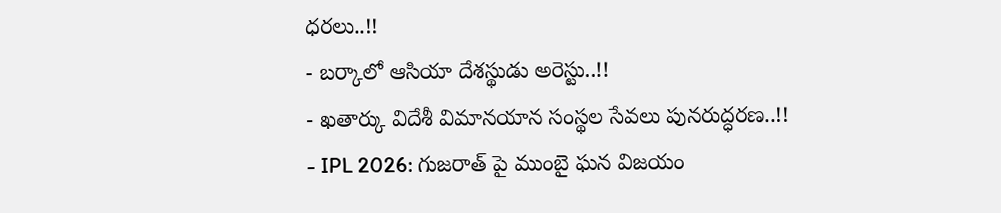ధరలు..!!
- బర్కాలో ఆసియా దేశస్థుడు అరెస్టు..!!
- ఖతార్కు విదేశీ విమానయాన సంస్థల సేవలు పునరుద్ధరణ..!!
- IPL 2026: గుజరాత్ పై ముంబై ఘన విజయం